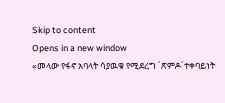Skip to content
Opens in a new window
«መላው የፋኖ አባላት ሳያዉቁ የሚደረግ ´ጽምዶ´ተቀባይነት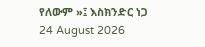የለውም »፤ እስክንድር ነጋ
24 August 2026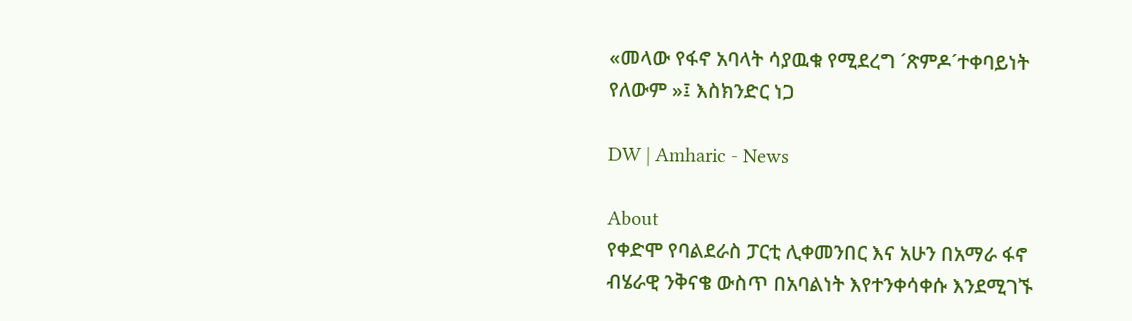«መላው የፋኖ አባላት ሳያዉቁ የሚደረግ ´ጽምዶ´ተቀባይነት የለውም »፤ እስክንድር ነጋ

DW | Amharic - News

About
የቀድሞ የባልደራስ ፓርቲ ሊቀመንበር እና አሁን በአማራ ፋኖ ብሄራዊ ንቅናቄ ውስጥ በአባልነት እየተንቀሳቀሱ እንደሚገኙ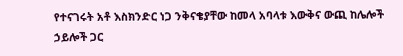የተናገሩት አቶ እስክንድር ነጋ ንቅናቄያቸው ከመላ አባላቱ እውቅና ውጪ ከሌሎች ኃይሎች ጋር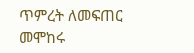ጥምረት ለመፍጠር መሞከሩ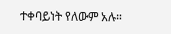ተቀባይነት የለውም አሉ።